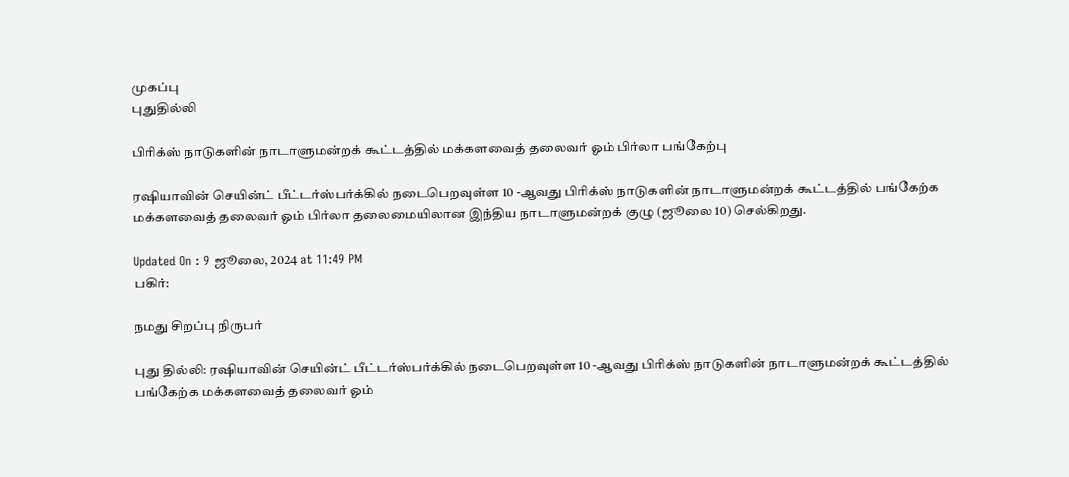முகப்பு
புதுதில்லி

பிரிக்ஸ் நாடுகளின் நாடாளுமன்றக் கூட்டத்தில் மக்களவைத் தலைவர் ஓம் பிர்லா பங்கேற்பு

ரஷியாவின் செயின்ட் பீட்டர்ஸ்பர்க்கில் நடைபெறவுள்ள 10 -ஆவது பிரிக்ஸ் நாடுகளின் நாடாளுமன்றக் கூட்டத்தில் பங்கேற்க மக்களவைத் தலைவர் ஓம் பிர்லா தலைமையிலான இந்திய நாடாளுமன்றக் குழு (ஜூலை 10) செல்கிறது.

Updated On : 9 ஜூலை, 2024 at 11:49 PM
பகிர்:

நமது சிறப்பு நிருபர்

புது தில்லி: ரஷியாவின் செயின்ட் பீட்டர்ஸ்பர்க்கில் நடைபெறவுள்ள 10 -ஆவது பிரிக்ஸ் நாடுகளின் நாடாளுமன்றக் கூட்டத்தில் பங்கேற்க மக்களவைத் தலைவர் ஓம்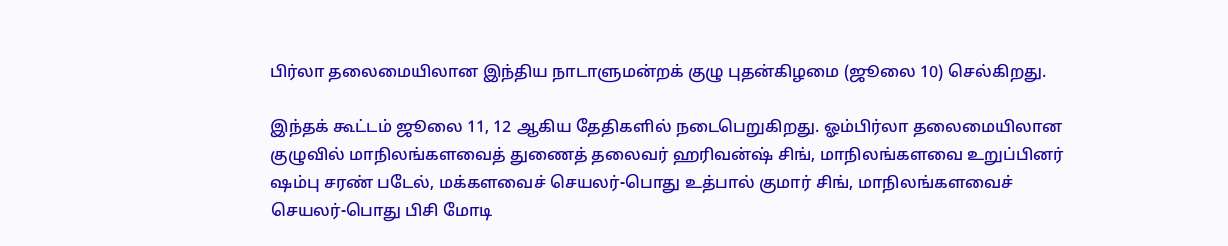பிர்லா தலைமையிலான இந்திய நாடாளுமன்றக் குழு புதன்கிழமை (ஜூலை 10) செல்கிறது.

இந்தக் கூட்டம் ஜூலை 11, 12 ஆகிய தேதிகளில் நடைபெறுகிறது. ஓம்பிர்லா தலைமையிலான குழுவில் மாநிலங்களவைத் துணைத் தலைவர் ஹரிவன்ஷ் சிங், மாநிலங்களவை உறுப்பினர் ஷம்பு சரண் படேல், மக்களவைச் செயலர்-பொது உத்பால் குமார் சிங், மாநிலங்களவைச் செயலர்-பொது பிசி மோடி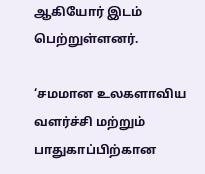ஆகியோர் இடம் பெற்றுள்ளனர்.

‘சமமான உலகளாவிய வளர்ச்சி மற்றும் பாதுகாப்பிற்கான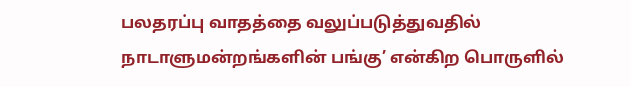பலதரப்பு வாதத்தை வலுப்படுத்துவதில் நாடாளுமன்றங்களின் பங்கு’ என்கிற பொருளில்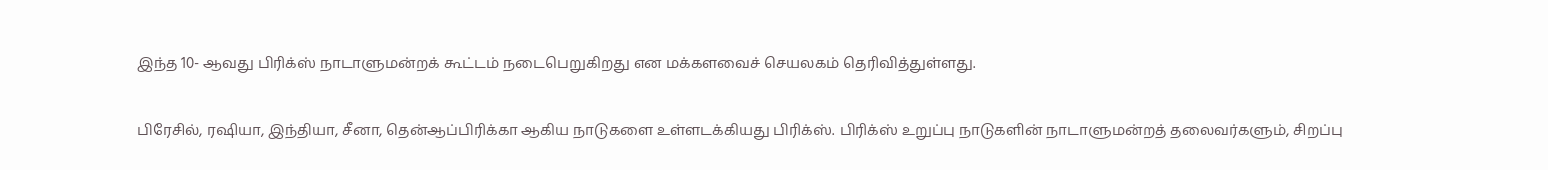இந்த 10- ஆவது பிரிக்ஸ் நாடாளுமன்றக் கூட்டம் நடைபெறுகிறது என மக்களவைச் செயலகம் தெரிவித்துள்ளது.

பிரேசில், ரஷியா, இந்தியா, சீனா, தென்ஆப்பிரிக்கா ஆகிய நாடுகளை உள்ளடக்கியது பிரிக்ஸ். பிரிக்ஸ் உறுப்பு நாடுகளின் நாடாளுமன்றத் தலைவர்களும், சிறப்பு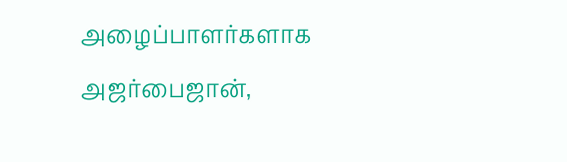அழைப்பாளர்களாக அஜர்பைஜான்,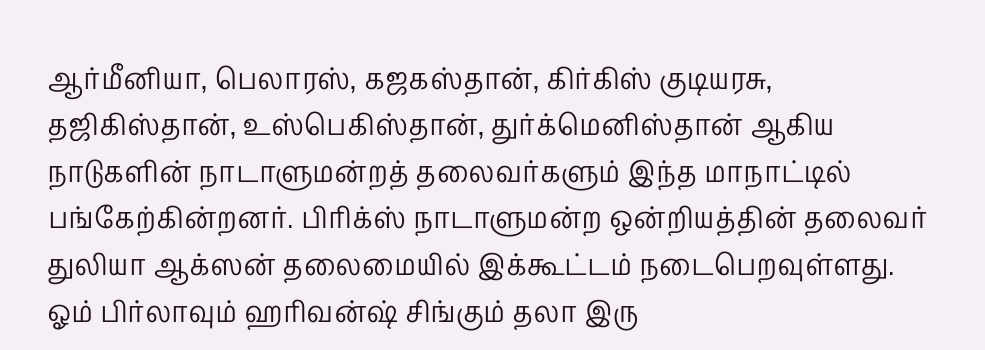ஆர்மீனியா, பெலாரஸ், கஜகஸ்தான், கிர்கிஸ் குடியரசு, தஜிகிஸ்தான், உஸ்பெகிஸ்தான், துர்க்மெனிஸ்தான் ஆகிய நாடுகளின் நாடாளுமன்றத் தலைவர்களும் இந்த மாநாட்டில் பங்கேற்கின்றனர். பிரிக்ஸ் நாடாளுமன்ற ஒன்றியத்தின் தலைவர் துலியா ஆக்ஸன் தலைமையில் இக்கூட்டம் நடைபெறவுள்ளது. ஓம் பிர்லாவும் ஹரிவன்ஷ் சிங்கும் தலா இரு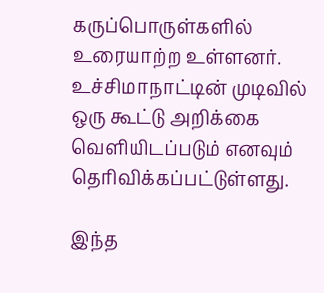கருப்பொருள்களில் உரையாற்ற உள்ளனர். உச்சிமாநாட்டின் முடிவில் ஒரு கூட்டு அறிக்கை வெளியிடப்படும் எனவும் தெரிவிக்கப்பட்டுள்ளது.

இந்த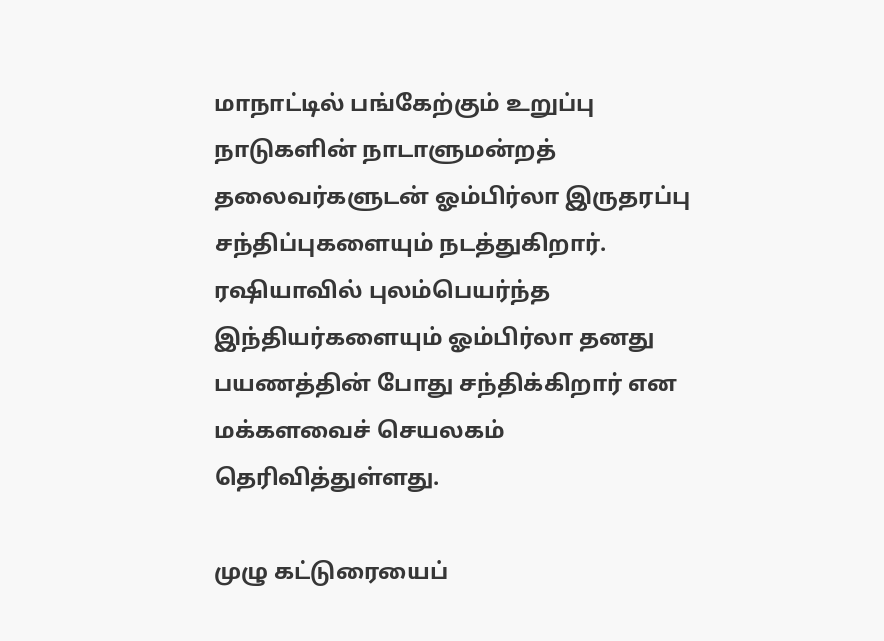மாநாட்டில் பங்கேற்கும் உறுப்பு நாடுகளின் நாடாளுமன்றத் தலைவர்களுடன் ஓம்பிர்லா இருதரப்பு சந்திப்புகளையும் நடத்துகிறார். ரஷியாவில் புலம்பெயர்ந்த இந்தியர்களையும் ஓம்பிர்லா தனது பயணத்தின் போது சந்திக்கிறார் என மக்களவைச் செயலகம் தெரிவித்துள்ளது.

முழு கட்டுரையைப்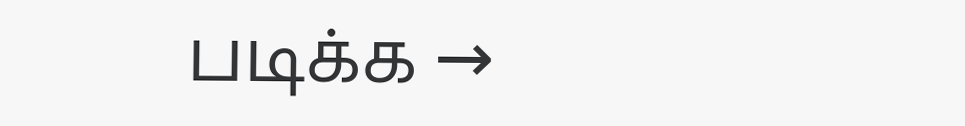படிக்க →